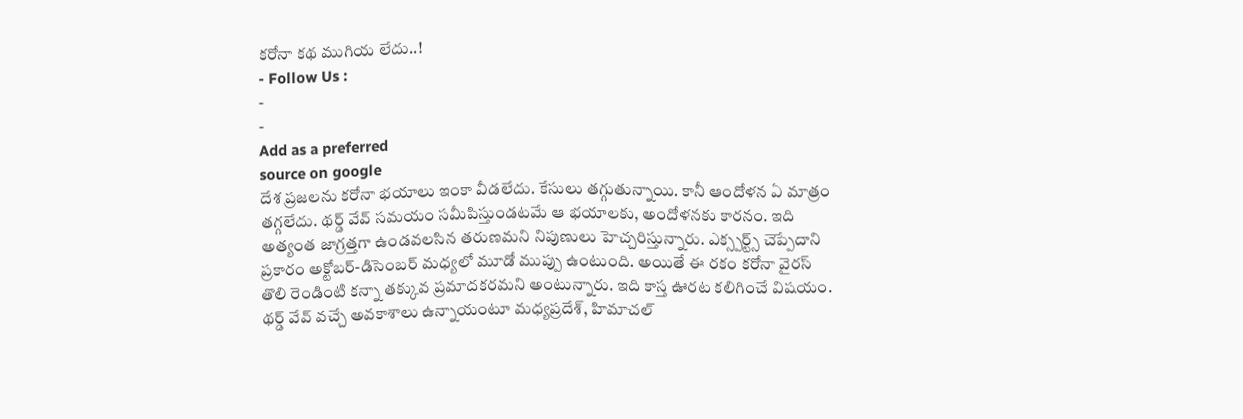కరోనా కథ ముగియ లేదు..!
- Follow Us :
-
-
Add as a preferred
source on google
దేశ ప్రజలను కరోనా భయాలు ఇంకా వీడలేదు. కేసులు తగ్గుతున్నాయి. కానీ ఆందోళన ఏ మాత్రం తగ్గలేదు. థర్డ్ వేవ్ సమయం సమీపిస్తుండటమే ఆ భయాలకు, అందోళనకు కారనం. ఇది అత్యంత జాగ్రత్తగా ఉండవలసిన తరుణమని నిపుణులు హెచ్చరిస్తున్నారు. ఎక్స్పర్ట్స్ చెప్పేదాని ప్రకారం అక్టోబర్-డిసెంబర్ మధ్యలో మూడో ముప్పు ఉంటుంది. అయితే ఈ రకం కరోనా వైరస్ తొలి రెండింటి కన్నా తక్కువ ప్రమాదకరమని అంటున్నారు. ఇది కాస్త ఊరట కలిగించే విషయం. థర్డ్ వేవ్ వచ్చే అవకాశాలు ఉన్నాయంటూ మధ్యప్రదేశ్, హిమాచల్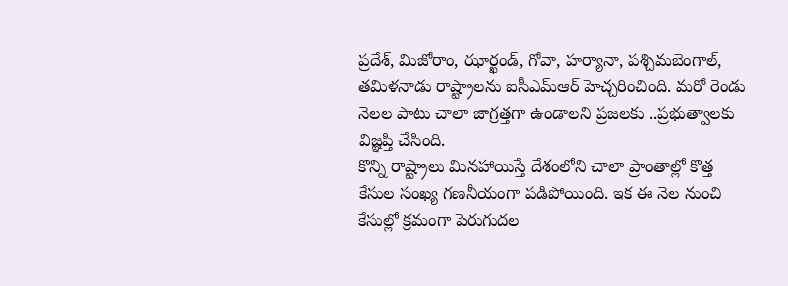ప్రదేశ్, మిజోరాం, ఝార్ఖండ్, గోవా, హర్యానా, పశ్చిమబెంగాల్, తమిళనాడు రాష్ట్రాలను ఐసీఎమ్ఆర్ హెచ్చరించింది. మరో రెండు నెలల పాటు చాలా జాగ్రత్తగా ఉండాలని ప్రజలకు ..ప్రభుత్వాలకు విజ్ఞప్తి చేసింది.
కొన్ని రాష్ట్రాలు మినహాయిస్తే దేశంలోని చాలా ప్రాంతాల్లో కొత్త కేసుల సంఖ్య గణనీయంగా పడిపోయింది. ఇక ఈ నెల నుంచి కేసుల్లో క్రమంగా పెరుగుదల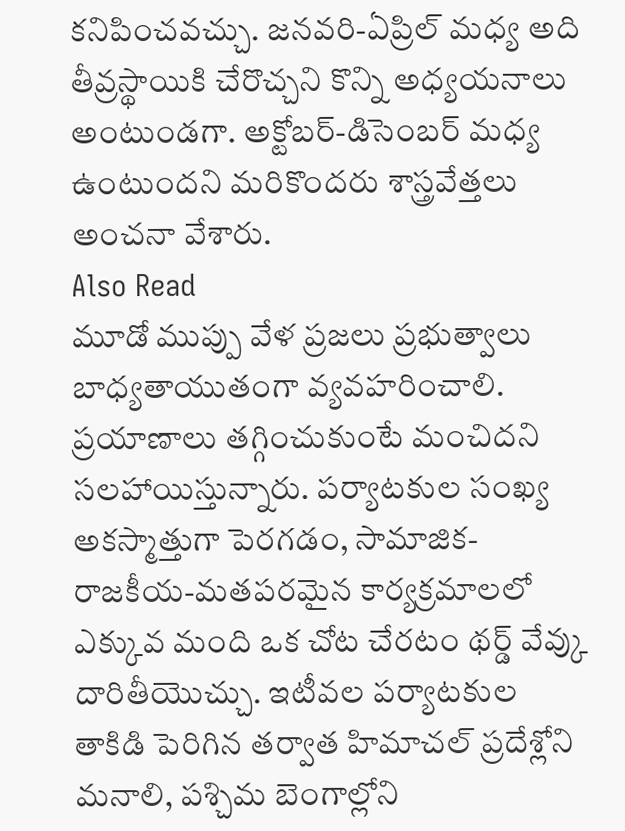కనిపించవచ్చు. జనవరి-ఏప్రిల్ మధ్య అది తీవ్రస్థాయికి చేరొచ్చని కొన్ని అధ్యయనాలు అంటుండగా. అక్టోబర్-డిసెంబర్ మధ్య ఉంటుందని మరికొందరు శాస్త్రవేత్తలు అంచనా వేశారు.
Also Read
మూడో ముప్పు వేళ ప్రజలు ప్రభుత్వాలు బాధ్యతాయుతంగా వ్యవహరించాలి. ప్రయాణాలు తగ్గించుకుంటే మంచిదని సలహాయిస్తున్నారు. పర్యాటకుల సంఖ్య అకస్మాత్తుగా పెరగడం, సామాజిక-రాజకీయ-మతపరమైన కార్యక్రమాలలో ఎక్కువ మంది ఒక చోట చేరటం థర్డ్ వేవ్కు దారితీయొచ్చు. ఇటీవల పర్యాటకుల తాకిడి పెరిగిన తర్వాత హిమాచల్ ప్రదేశ్లోని మనాలి, పశ్చిమ బెంగాల్లోని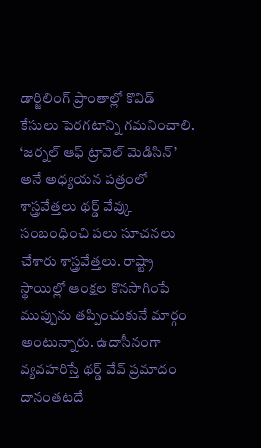డార్జిలింగ్ ప్రాంతాల్లో కొవిడ్ కేసులు పెరగటాన్ని గమనించాలి.
‘జర్నల్ ఆఫ్ ట్రావెల్ మెడిసిన్’ అనే అధ్యయన పత్రంలో శాస్త్రవేత్తలు థర్డ్ వేవ్కు సంబంధించి పలు సూచనలు చేశారు శాస్త్రవేత్తలు. రాష్ట్రా స్థాయిల్లో ఆంక్షల కొనసాగింపే ముప్పును తప్పించుకునే మార్గం అంటున్నారు. ఉదాసీనంగా వ్యవహరిస్తే థర్డ్ వేవ్ ప్రమాదం దానంతటదే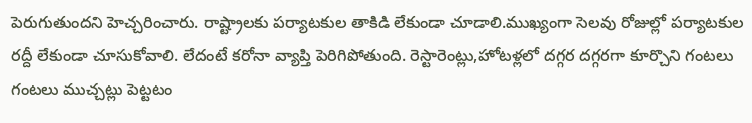పెరుగుతుందని హెచ్చరించారు. రాష్ట్రాలకు పర్యాటకుల తాకిడి లేకుండా చూడాలి.ముఖ్యంగా సెలవు రోజుల్లో పర్యాటకుల రద్దీ లేకుండా చూసుకోవాలి. లేదంటే కరోనా వ్యాప్తి పెరిగిపోతుంది. రెస్టారెంట్లు,హోటళ్లలో దగ్గర దగ్గరగా కూర్చొని గంటలు గంటలు ముచ్చట్లు పెట్టటం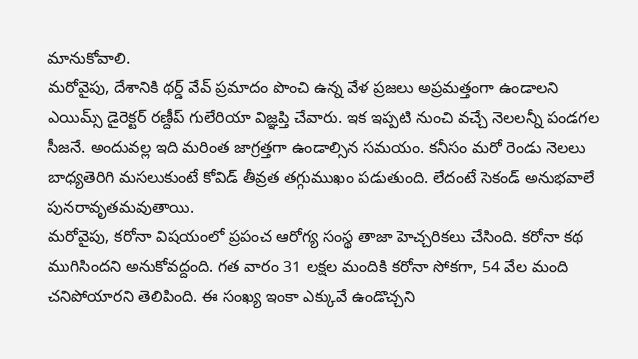మానుకోవాలి.
మరోవైపు, దేశానికి థర్డ్ వేవ్ ప్రమాదం పొంచి ఉన్న వేళ ప్రజలు అప్రమత్తంగా ఉండాలని ఎయిమ్స్ డైరెక్టర్ రణ్దీప్ గులేరియా విజ్ఞప్తి చేవారు. ఇక ఇప్పటి నుంచి వచ్చే నెలలన్నీ పండగల సీజనే. అందువల్ల ఇది మరింత జాగ్రత్తగా ఉండాల్సిన సమయం. కనీసం మరో రెండు నెలలు బాధ్యతెరిగి మసలుకుంటే కోవిడ్ తీవ్రత తగ్గుముఖం పడుతుంది. లేదంటే సెకండ్ అనుభవాలే పునరావృతమవుతాయి.
మరోవైపు, కరోనా విషయంలో ప్రపంచ ఆరోగ్య సంస్థ తాజా హెచ్చరికలు చేసింది. కరోనా కథ ముగిసిందని అనుకోవద్దంది. గత వారం 31 లక్షల మందికి కరోనా సోకగా, 54 వేల మంది చనిపోయారని తెలిపింది. ఈ సంఖ్య ఇంకా ఎక్కువే ఉండొచ్చని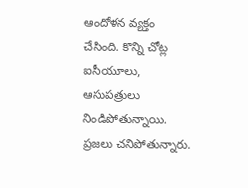ఆందోళన వ్యక్తం చేసింది. కొన్ని చోట్ల ఐసీయూలు, ఆసుపత్రులు నిండిపోతున్నాయి. ప్రజలు చనిపోతున్నారు.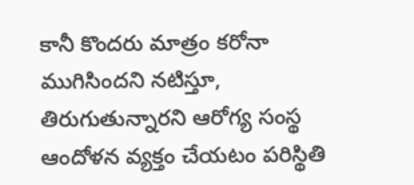కానీ కొందరు మాత్రం కరోనా ముగిసిందని నటిస్తూ, తిరుగుతున్నారని ఆరోగ్య సంస్థ ఆందోళన వ్యక్తం చేయటం పరిస్థితి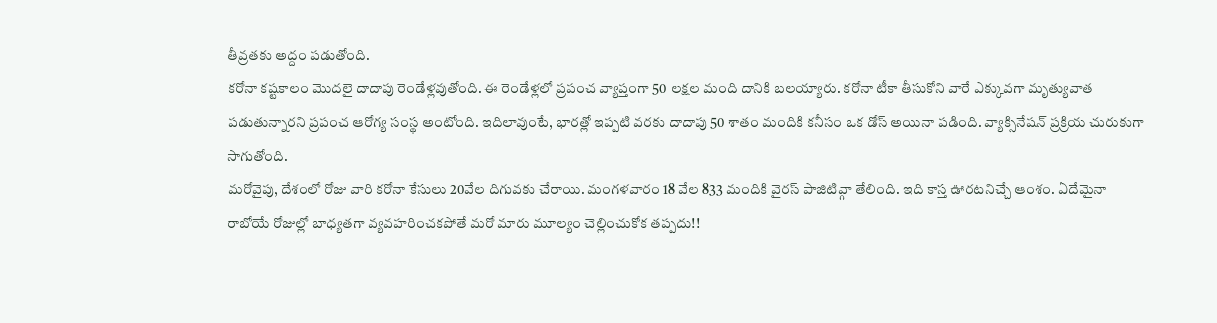తీవ్రతకు అద్దం పడుతోంది.
కరోనా కష్టకాలం మొదలై దాదాపు రెండేళ్లవుతోంది. ఈ రెండేళ్లలో ప్రపంచ వ్యాప్తంగా 50 లక్షల మంది దానికి బలయ్యారు. కరోనా టీకా తీసుకోని వారే ఎక్కువగా మృత్యువాత పడుతున్నారని ప్రపంచ ఆరోగ్య సంస్థ అంటోంది. ఇదిలావుంటే, భారత్లో ఇప్పటి వరకు దాదాపు 50 శాతం మందికి కనీసం ఒక డోస్ అయినా పడింది. వ్యాక్సినేషన్ ప్రక్రియ చురుకుగా సాగుతోంది.
మరోవైపు, దేశంలో రోజు వారి కరోనా కేసులు 20వేల దిగువకు చేరాయి. మంగళవారం 18 వేల 833 మందికి వైరస్ పాజిటివ్గా తేలింది. ఇది కాస్త ఊరటనిచ్చే ఆంశం. ఏదేమైనా రాబోయే రోజుల్లో బాధ్యతగా వ్యవహరించకపోతే మరో మారు మూల్యం చెల్లించుకోక తప్పదు!!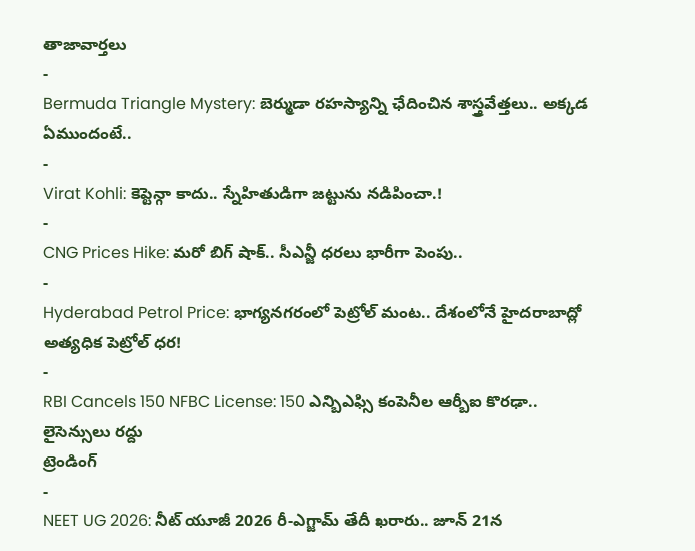తాజావార్తలు
-
Bermuda Triangle Mystery: బెర్ముడా రహస్యాన్ని ఛేదించిన శాస్త్రవేత్తలు.. అక్కడ ఏముందంటే..
-
Virat Kohli: కెప్టెన్గా కాదు.. స్నేహితుడిగా జట్టును నడిపించా.!
-
CNG Prices Hike: మరో బిగ్ షాక్.. సీఎన్జీ ధరలు భారీగా పెంపు..
-
Hyderabad Petrol Price: భాగ్యనగరంలో పెట్రోల్ మంట.. దేశంలోనే హైదరాబాద్లో అత్యధిక పెట్రోల్ ధర!
-
RBI Cancels 150 NFBC License: 150 ఎన్బిఎఫ్సి కంపెనీల ఆర్బీఐ కొరఢా.. లైసెన్సులు రద్దు
ట్రెండింగ్
-
NEET UG 2026: నీట్ యూజీ 2026 రీ-ఎగ్జామ్ తేదీ ఖరారు.. జూన్ 21న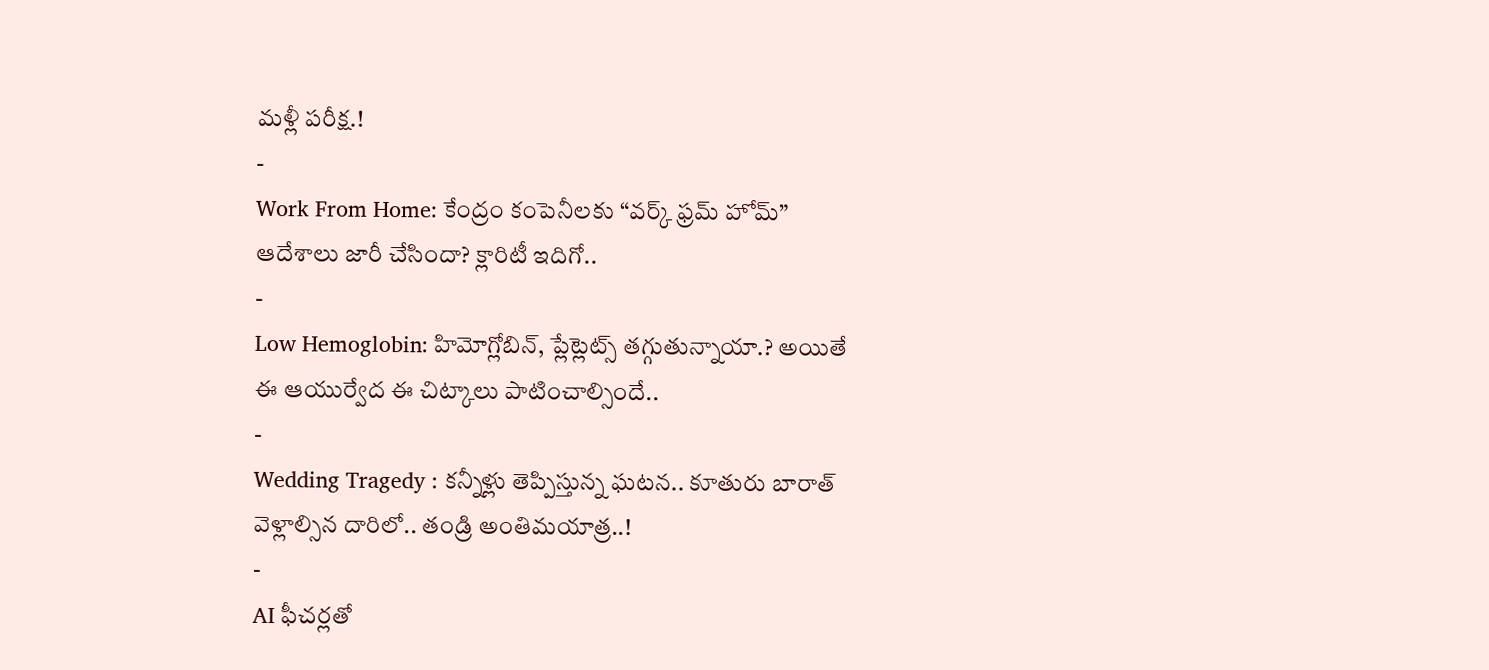మళ్లీ పరీక్ష.!
-
Work From Home: కేంద్రం కంపెనీలకు “వర్క్ ఫ్రమ్ హోమ్” ఆదేశాలు జారీ చేసిందా? క్లారిటీ ఇదిగో..
-
Low Hemoglobin: హిమోగ్లోబిన్, ప్లేట్లెట్స్ తగ్గుతున్నాయా.? అయితే ఈ ఆయుర్వేద ఈ చిట్కాలు పాటించాల్సిందే..
-
Wedding Tragedy : కన్నీళ్లు తెప్పిస్తున్న ఘటన.. కూతురు బారాత్ వెళ్లాల్సిన దారిలో.. తండ్రి అంతిమయాత్ర..!
-
AI ఫీచర్లతో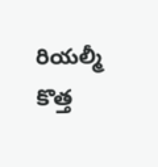రియల్మీ కొత్త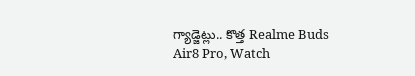గ్యాడ్జెట్లు.. కొత్త Realme Buds Air8 Pro, Watch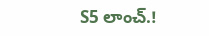S5 లాంచ్.!